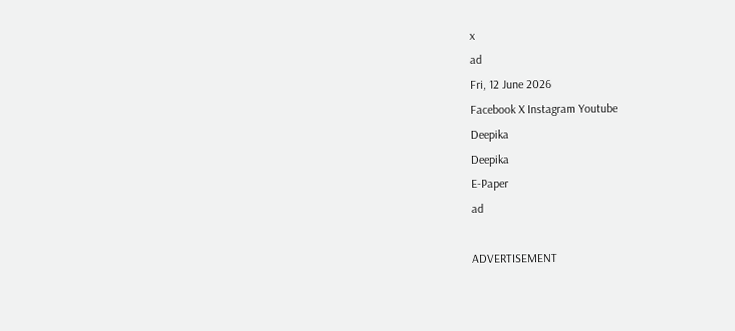x
ad
Fri, 12 June 2026
Facebook X Instagram Youtube
Deepika
Deepika
E-Paper
ad

ADVERTISEMENT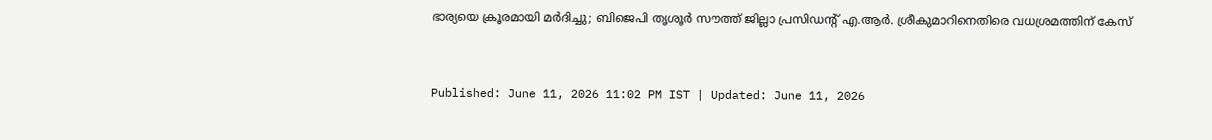ഭാര്യയെ ക്രൂരമായി മർദിച്ചു; ബിജെപി തൃശൂർ സൗത്ത് ജില്ലാ പ്രസിഡന്‍റ് എ.ആർ. ശ്രീകുമാറിനെതിരെ വധശ്രമത്തിന് കേസ്


Published: June 11, 2026 11:02 PM IST | Updated: June 11, 2026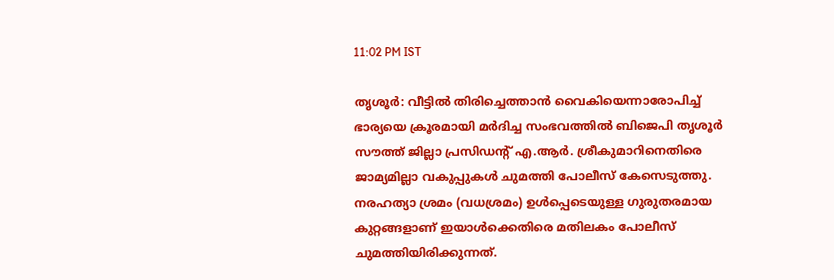11:02 PM IST

തൃശൂർ: വീട്ടിൽ തിരിച്ചെത്താൻ വൈകിയെന്നാരോപിച്ച് ഭാര്യയെ ക്രൂരമായി മർദിച്ച സംഭവത്തിൽ ബിജെപി തൃശൂർ സൗത്ത് ജില്ലാ പ്രസിഡന്‍റ് എ.ആർ. ശ്രീകുമാറിനെതിരെ ജാമ്യമില്ലാ വകുപ്പുകൾ ചുമത്തി പോലീസ് കേസെടുത്തു. നരഹത്യാ ശ്രമം (വധശ്രമം) ഉൾപ്പെടെയുള്ള ഗുരുതരമായ കുറ്റങ്ങളാണ് ഇയാൾക്കെതിരെ മതിലകം പോലീസ് ചുമത്തിയിരിക്കുന്നത്.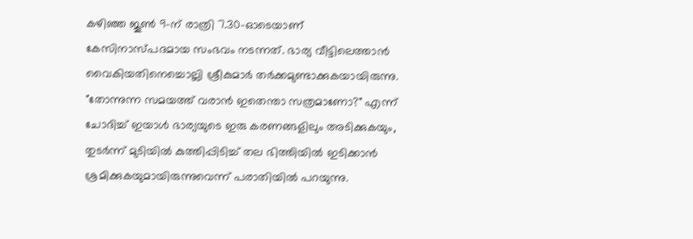കഴിഞ്ഞ ജൂൺ 9-ന് രാത്രി 7.30-ഓടെയാണ് കേസിനാസ്പദമായ സംഭവം നടന്നത്. ഭാര്യ വീട്ടിലെത്താൻ വൈകിയതിനെച്ചൊല്ലി ശ്രീകുമാർ തർക്കമുണ്ടാക്കുകയായിരുന്നു. "തോന്നുന്ന സമയത്ത് വരാൻ ഇതെന്താ സത്രമാണോ?" എന്ന് ചോദിച്ച് ഇയാൾ ഭാര്യയുടെ ഇരു കരണങ്ങളിലും അടിക്കുകയും, തുടർന്ന് മുടിയിൽ കുത്തിപ്പിടിച്ച് തല ഭിത്തിയിൽ ഇടിക്കാൻ ശ്രമിക്കുകയുമായിരുന്നുവെന്ന് പരാതിയിൽ പറയുന്നു.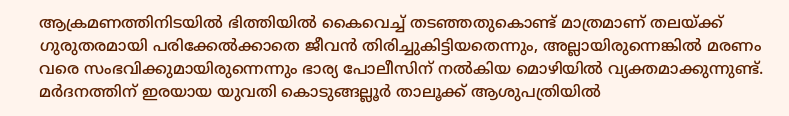ആക്രമണത്തിനിടയിൽ ഭിത്തിയിൽ കൈവെച്ച് തടഞ്ഞതുകൊണ്ട് മാത്രമാണ് തലയ്ക്ക് ഗുരുതരമായി പരിക്കേൽക്കാതെ ജീവൻ തിരിച്ചുകിട്ടിയതെന്നും, അല്ലായിരുന്നെങ്കിൽ മരണം വരെ സംഭവിക്കുമായിരുന്നെന്നും ഭാര്യ പോലീസിന് നൽകിയ മൊഴിയിൽ വ്യക്തമാക്കുന്നുണ്ട്. മർദനത്തിന് ഇരയായ യുവതി കൊടുങ്ങല്ലൂർ താലൂക്ക് ആശുപത്രിയിൽ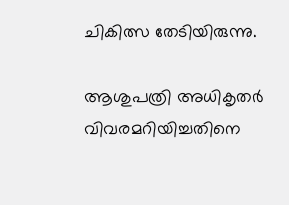ചികിത്സ തേടിയിരുന്നു.

ആശുപത്രി അധികൃതർ വിവരമറിയിച്ചതിനെ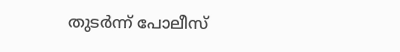തുടർന്ന് പോലീസ്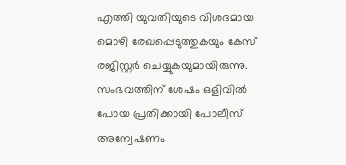എത്തി യുവതിയുടെ വിശദമായ മൊഴി രേഖപ്പെടുത്തുകയും കേസ് രജിസ്റ്റർ ചെയ്യുകയുമായിരുന്നു. സംഭവത്തിന് ശേഷം ഒളിവിൽ പോയ പ്രതിക്കായി പോലീസ് അന്വേഷണം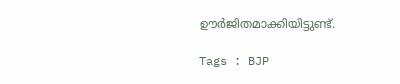ഊർജിതമാക്കിയിട്ടുണ്ട്.

Tags : BJP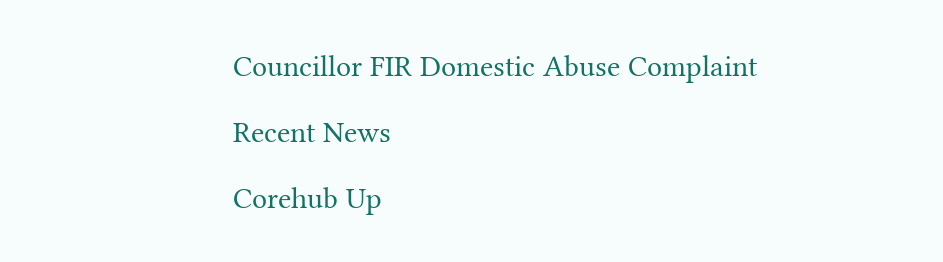Councillor FIR Domestic Abuse Complaint

Recent News

Corehub Up